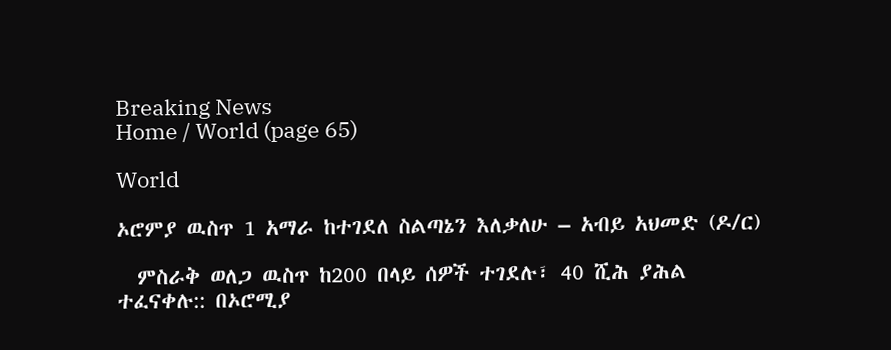Breaking News
Home / World (page 65)

World

ኦሮምያ ዉስጥ 1 አማራ ከተገደለ ስልጣኔን እለቃለሁ – አብይ አህመድ (ዶ/ር)

  ምስራቅ ወለጋ ዉስጥ ከ200 በላይ ሰዎች ተገደሉ፣ 40 ሺሕ ያሕል ተፈናቀሉ:: በኦሮሚያ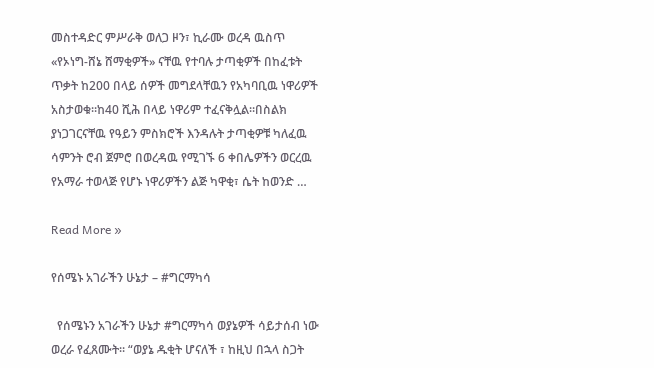መስተዳድር ምሥራቅ ወለጋ ዞን፣ ኪራሙ ወረዳ ዉስጥ «የኦነግ-ሸኔ ሸማቂዎች» ናቸዉ የተባሉ ታጣቂዎች በከፈቱት ጥቃት ከ200 በላይ ሰዎች መግደላቸዉን የአካባቢዉ ነዋሪዎች አስታወቁ።ከ40 ሺሕ በላይ ነዋሪም ተፈናቅሏል።በስልክ ያነጋገርናቸዉ የዓይን ምስክሮች እንዳሉት ታጣቂዎቹ ካለፈዉ ሳምንት ሮብ ጀምሮ በወረዳዉ የሚገኙ 6 ቀበሌዎችን ወርረዉ የአማራ ተወላጅ የሆኑ ነዋሪዎችን ልጅ ካዋቂ፣ ሴት ከወንድ …

Read More »

የሰሜኑ አገራችን ሁኔታ – #ግርማካሳ

  የሰሜኑን አገራችን ሁኔታ #ግርማካሳ ወያኔዎች ሳይታሰብ ነው ወረራ የፈጸሙት። “ወያኔ ዱቂት ሆናለች ፣ ከዚህ በኋላ ስጋት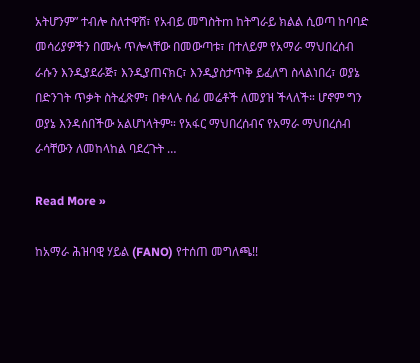አትሆንም” ተብሎ ስለተዋሸ፣ የአብይ መግስትm ከትግራይ ክልል ሲወጣ ከባባድ መሳሪያዎችን በሙሉ ጥሎላቸው በመውጣቱ፣ በተለይም የአማራ ማህበረሰብ ራሱን እንዲያደራጅ፣ እንዲያጠናክር፣ እንዲያስታጥቅ ይፈለግ ስላልነበረ፣ ወያኔ በድንገት ጥቃት ስትፈጽም፣ በቀላሉ ሰፊ መሬቶች ለመያዝ ችላለች። ሆኖም ግን ወያኔ እንዳሰበችው አልሆነላትም። የአፋር ማህበረሰብና የአማራ ማህበረሰብ ራሳቸውን ለመከላከል ባደረጉት …

Read More »

ከአማራ ሕዝባዊ ሃይል (FANO) የተሰጠ መግለጫ!!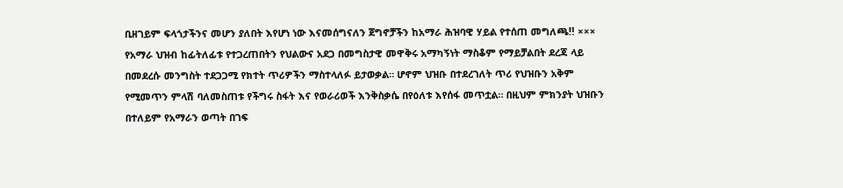ቢዘገይም ፍላጎታችንና መሆን ያለበት እየሆነ ነው እናመሰግናለን ጀግኖቻችን ከአማራ ሕዝባዊ ሃይል የተሰጠ መግለጫ!! ××× የአማራ ህዝብ ከፊትለፊቱ የተጋረጠበትን የህልውና አደጋ በመግስታዊ መዋቅሩ አማካኝነት ማስቆም የማይቻልበት ደረጃ ላይ በመደረሱ መንግስት ተደጋጋሚ የክተት ጥሪዎችን ማስተላለፉ ይታወቃል። ሆኖም ህዝቡ በተደረገለት ጥሪ የህዝቡን አቅም የሚመጥን ምላሽ ባለመስጠቱ የችግሩ ስፋት እና የወራሪወች እንቅስቃሴ በየዕለቱ እየሰፋ መጥቷል። በዚህም ምክንያት ህዝቡን በተለይም የአማራን ወጣት በገፍ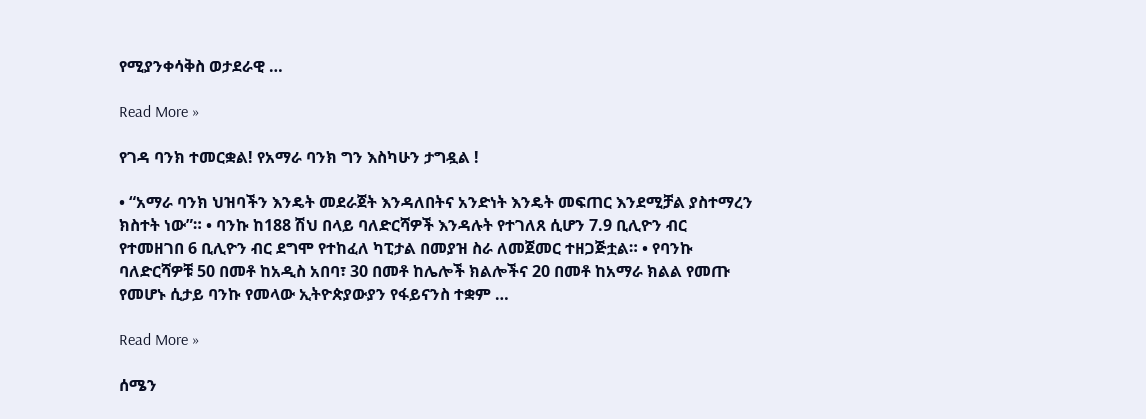የሚያንቀሳቅስ ወታደራዊ …

Read More »

የገዳ ባንክ ተመርቋል! የአማራ ባንክ ግን እስካሁን ታግዷል !

• “አማራ ባንክ ህዝባችን እንዴት መደራጀት እንዳለበትና አንድነት እንዴት መፍጠር እንደሚቻል ያስተማረን ክስተት ነው”። • ባንኩ ከ188 ሽህ በላይ ባለድርሻዎች እንዳሉት የተገለጸ ሲሆን 7.9 ቢሊዮን ብር የተመዘገበ 6 ቢሊዮን ብር ደግሞ የተከፈለ ካፒታል በመያዝ ስራ ለመጀመር ተዘጋጅቷል። • የባንኩ ባለድርሻዎቹ 50 በመቶ ከአዲስ አበባ፣ 30 በመቶ ከሌሎች ክልሎችና 20 በመቶ ከአማራ ክልል የመጡ የመሆኑ ሲታይ ባንኩ የመላው ኢትዮጵያውያን የፋይናንስ ተቋም …

Read More »

ሰሜን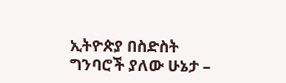ኢትዮጵያ በስድስት ግንባሮች ያለው ሁኔታ –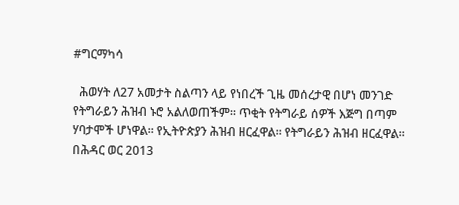#ግርማካሳ

  ሕወሃት ለ27 አመታት ስልጣን ላይ የነበረች ጊዜ መሰረታዊ በሆነ መንገድ የትግራይን ሕዝብ ኑሮ አልለወጠችም። ጥቂት የትግራይ ሰዎች እጅግ በጣም ሃባታሞች ሆነዋል። የኢትዮጵያን ሕዝብ ዘርፈዋል። የትግራይን ሕዝብ ዘርፈዋል። በሕዳር ወር 2013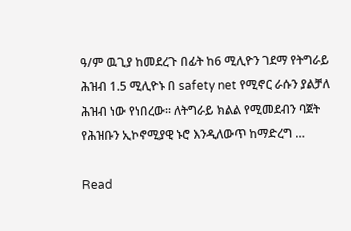ዓ/ም ዉጊያ ከመደረጉ በፊት ከ6 ሚሊዮን ገደማ የትግራይ ሕዝብ 1.5 ሚሊዮኑ በ safety net የሚኖር ራሱን ያልቻለ ሕዝብ ነው የነበረው፡፡ ለትግራይ ክልል የሚመደብን ባጀት የሕዝቡን ኢኮኖሚያዊ ኑሮ እንዲለውጥ ከማድረግ …

Read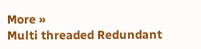More »
Multi threaded Redundant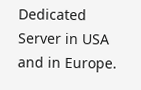Dedicated Server in USA and in Europe.